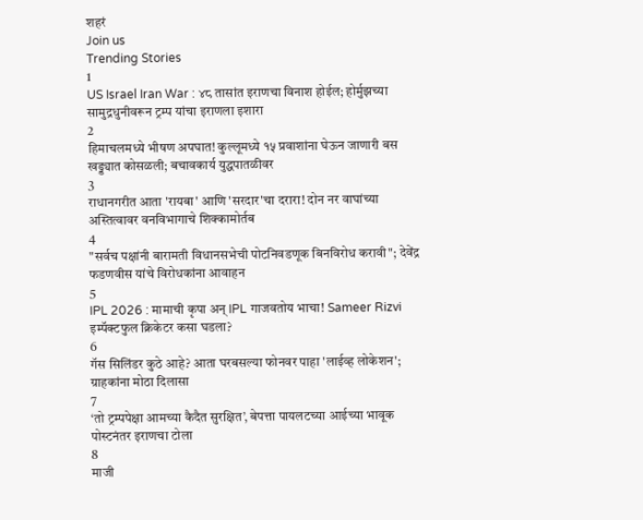शहरं
Join us
Trending Stories
1
US Israel Iran War : ४८ तासांत इराणचा विनाश होईल; होर्मुझच्या सामुद्रधुनीवरून ट्रम्प यांचा इराणला इशारा
2
हिमाचलमध्ये भीषण अपघात! कुल्लूमध्ये १५ प्रवाशांना घेऊन जाणारी बस खड्ड्यात कोसळली; बचावकार्य युद्धपातळीवर
3
राधानगरीत आता 'रायबा' आणि 'सरदार'चा दरारा! दोन नर वाघांच्या अस्तित्वावर वनविभागाचे शिक्कामोर्तब
4
"सर्वच पक्षांनी बारामती विधानसभेची पोटनिवडणूक बिनविरोध करावी"; देवेंद्र फडणवीस यांचे विरोधकांना आवाहन
5
IPL 2026 : मामाची कृपा अन् IPL गाजवतोय भाचा! Sameer Rizvi इम्पॅक्टफुल क्रिकेटर कसा घडला?
6
गॅस सिलिंडर कुठे आहे? आता घरबसल्या फोनवर पाहा 'लाईव्ह लोकेशन'; ग्राहकांना मोठा दिलासा
7
‘तो ट्रम्पपेक्षा आमच्या कैदैत सुरक्षित’, बेपत्ता पायलटच्या आईच्या भावूक पोस्टनंतर इराणचा टोला
8
माजी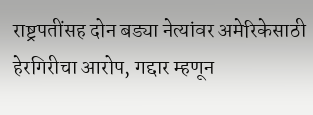राष्ट्रपतींसह दोन बड्या नेत्यांवर अमेरिकेसाठी हेरगिरीचा आरोप, गद्दार म्हणून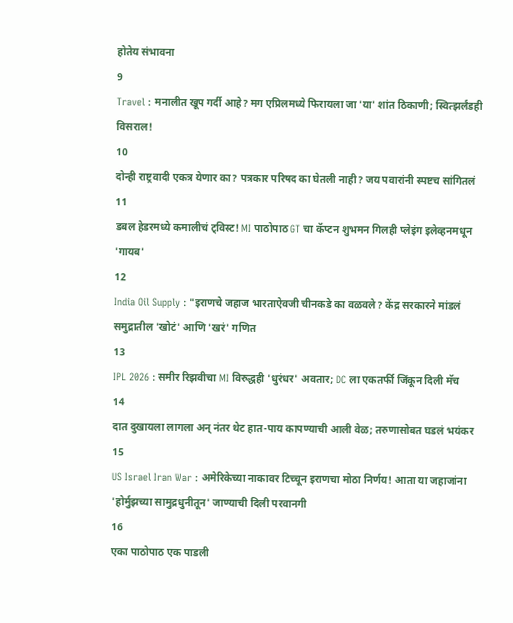होतेय संभावना
9
Travel : मनालीत खूप गर्दी आहे? मग एप्रिलमध्ये फिरायला जा 'या' शांत ठिकाणी; स्वित्झर्लंडही विसराल!
10
दोन्ही राष्ट्रवादी एकत्र येणार का? पत्रकार परिषद का घेतली नाही? जय पवारांनी स्पष्टच सांगितलं
11
डबल हेडरमध्ये कमालीचं ट्विस्ट! MI पाठोपाठ GT चा कॅप्टन शुभमन गिलही प्लेइंग इलेव्हनमधून 'गायब'
12
India Oil Supply : "इराणचे जहाज भारताऐवजी चीनकडे का वळवले? केंद्र सरकारने मांडलं समुद्रातील 'खोटं' आणि 'खरं' गणित
13
IPL 2026 : समीर रिझवीचा MI विरुद्धही 'धुरंधर' अवतार; DC ला एकतर्फी जिंकून दिली मॅच
14
दात दुखायला लागला अन् नंतर थेट हात-पाय कापण्याची आली वेळ; तरुणासोबत घडलं भयंकर
15
US Israel Iran War : अमेरिकेच्या नाकावर टिच्चून इराणचा मोठा निर्णय! आता या जहाजांना 'होर्मुझच्या सामुद्रधुनीतून' जाण्याची दिली परवानगी
16
एका पाठोपाठ एक पाडली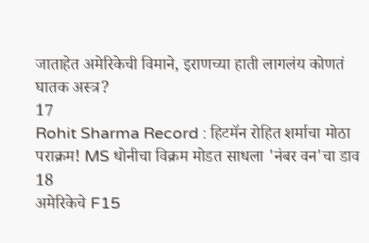जाताहेत अमेरिकेची विमाने, इराणच्या हाती लागलंय कोणतं घातक अस्त्र?
17
Rohit Sharma Record : हिटमॅन रोहित शर्माचा मोठा पराक्रम! MS धोनीचा विक्रम मोडत साधला 'नंबर वन'चा डाव
18
अमेरिकेचे F15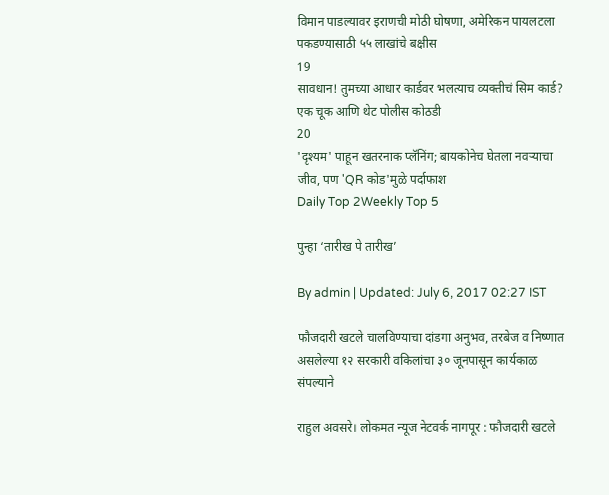विमान पाडल्यावर इराणची मोठी घोषणा, अमेरिकन पायलटला पकडण्यासाठी ५५ लाखांचे बक्षीस
19
सावधान! तुमच्या आधार कार्डवर भलत्याच व्यक्तीचं सिम कार्ड? एक चूक आणि थेट पोलीस कोठडी
20
'दृश्यम' पाहून खतरनाक प्लॅनिंग; बायकोनेच घेतला नवऱ्याचा जीव, पण 'QR कोड'मुळे पर्दाफाश
Daily Top 2Weekly Top 5

पुन्हा ‘तारीख पे तारीख’

By admin | Updated: July 6, 2017 02:27 IST

फौजदारी खटले चालविण्याचा दांडगा अनुभव, तरबेज व निष्णात असलेल्या १२ सरकारी वकिलांचा ३० जूनपासून कार्यकाळ संपल्याने

राहुल अवसरे। लोकमत न्यूज नेटवर्क नागपूर : फौजदारी खटले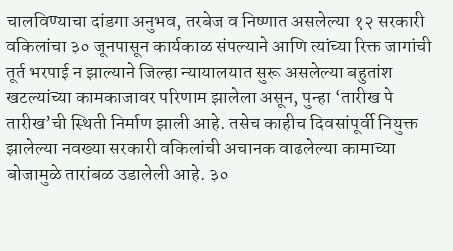चालविण्याचा दांडगा अनुभव, तरबेज व निष्णात असलेल्या १२ सरकारी वकिलांचा ३० जूनपासून कार्यकाळ संपल्याने आणि त्यांच्या रिक्त जागांची तूर्त भरपाई न झाल्याने जिल्हा न्यायालयात सुरू असलेल्या बहुतांश खटल्यांच्या कामकाजावर परिणाम झालेला असून, पुन्हा ‘तारीख पे तारीख’ची स्थिती निर्माण झाली आहे. तसेच काहीच दिवसांपूर्वी नियुक्त झालेल्या नवख्या सरकारी वकिलांची अचानक वाढलेल्या कामाच्या बोजामुळे तारांबळ उडालेली आहे. ३०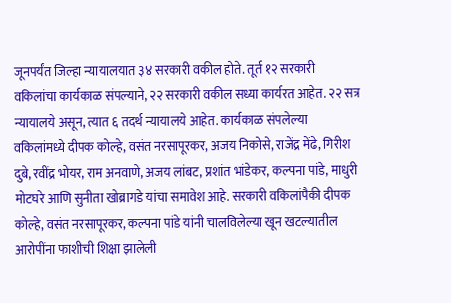जूनपर्यंत जिल्हा न्यायालयात ३४ सरकारी वकील होते. तूर्त १२ सरकारी वकिलांचा कार्यकाळ संपल्याने, २२ सरकारी वकील सध्या कार्यरत आहेत. २२ सत्र न्यायालये असून, त्यात ६ तदर्थ न्यायालये आहेत. कार्यकाळ संपलेल्या वकिलांमध्ये दीपक कोल्हे, वसंत नरसापूरकर, अजय निकोसे, राजेंद्र मेंढे, गिरीश दुबे, रवींद्र भोयर, राम अनवाणे, अजय लांबट, प्रशांत भांडेकर, कल्पना पांडे, माधुरी मोटघरे आणि सुनीता खोब्रागडे यांचा समावेश आहे. सरकारी वकिलांपैकी दीपक कोल्हे, वसंत नरसापूरकर, कल्पना पांडे यांनी चालविलेल्या खून खटल्यातील आरोपींना फाशीची शिक्षा झालेली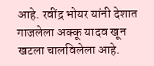आहे. रवींद्र भोयर यांनी देशात गाजलेला अक्कू यादव खून खटला चालविलेला आहे.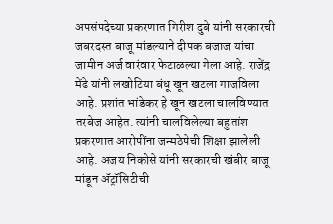अपसंपदेच्या प्रकरणात गिरीश दुबे यांनी सरकारची जबरदस्त बाजू मांडल्याने दीपक बजाज यांचा जामीन अर्ज वारंवार फेटाळल्या गेला आहे. राजेंद्र मेंढे यांनी लखोटिया बंधू खून खटला गाजविला आहे. प्रशांत भांडेकर हे खून खटला चालविण्यात तरबेज आहेत. त्यांनी चालविलेल्या बहुतांश प्रकरणात आरोपींना जन्मठेपेची शिक्षा झालेली आहे. अजय निकोसे यांनी सरकारची खंबीर बाजू मांडून अ‍ॅट्रॉसिटीची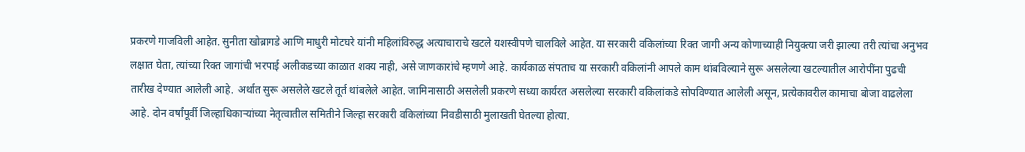प्रकरणे गाजविली आहेत. सुनीता खोब्रागडे आणि माधुरी मोटघरे यांनी महिलांविरुद्ध अत्याचाराचे खटले यशस्वीपणे चालविले आहेत. या सरकारी वकिलांच्या रिक्त जागी अन्य कोणाच्याही नियुक्त्या जरी झाल्या तरी त्यांचा अनुभव लक्षात घेता, त्यांच्या रिक्त जागांची भरपाई अलीकडच्या काळात शक्य नाही, असे जाणकारांचे म्हणणे आहे. कार्यकाळ संपताच या सरकारी वकिलांनी आपले काम थांबविल्याने सुरू असलेल्या खटल्यातील आरोपींना पुढची तारीख देण्यात आलेली आहे. अर्थात सुरू असलेले खटले तूर्त थांबलेले आहेत. जामिनासाठी असलेली प्रकरणे सध्या कार्यरत असलेल्या सरकारी वकिलांकडे सोपविण्यात आलेली असून, प्रत्येकावरील कामाचा बोजा वाढलेला आहे. दोन वर्षांपूर्वी जिल्हाधिकाऱ्यांच्या नेतृत्वातील समितीने जिल्हा सरकारी वकिलांच्या निवडीसाठी मुलाखती घेतल्या होत्या.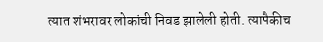त्यात शंभरावर लोकांची निवड झालेली होती. त्यापैकीच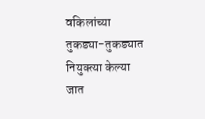वकिलांच्या तुकड्या-तुकड्यात नियुक्त्या केल्या जात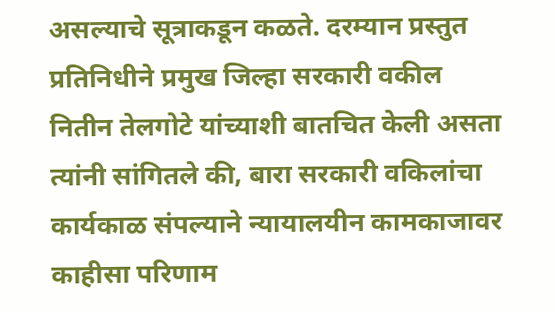असल्याचे सूत्राकडून कळते. दरम्यान प्रस्तुत प्रतिनिधीने प्रमुख जिल्हा सरकारी वकील नितीन तेलगोटे यांच्याशी बातचित केली असता त्यांनी सांगितले की, बारा सरकारी वकिलांचा कार्यकाळ संपल्याने न्यायालयीन कामकाजावर काहीसा परिणाम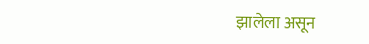झालेला असून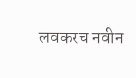लवकरच नवीन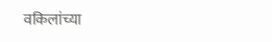वकिलांच्या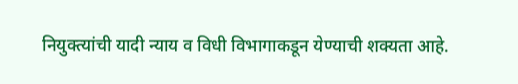नियुक्त्यांची यादी न्याय व विधी विभागाकडून येण्याची शक्यता आहे.